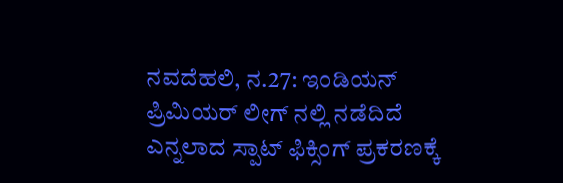ನವದೆಹಲಿ, ನ.27: ಇಂಡಿಯನ್ ಪ್ರಿಮಿಯರ್ ಲೀಗ್ ನಲ್ಲಿ ನಡೆದಿದೆ ಎನ್ನಲಾದ ಸ್ಪಾಟ್ ಫಿಕ್ಸಿಂಗ್ ಪ್ರಕರಣಕ್ಕೆ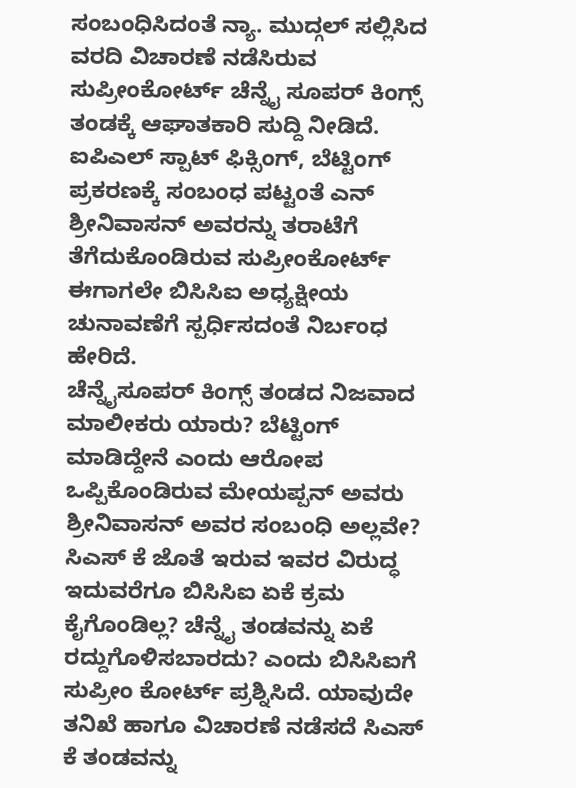ಸಂಬಂಧಿಸಿದಂತೆ ನ್ಯಾ. ಮುದ್ಗಲ್ ಸಲ್ಲಿಸಿದ ವರದಿ ವಿಚಾರಣೆ ನಡೆಸಿರುವ ಸುಪ್ರೀಂಕೋರ್ಟ್ ಚೆನ್ನೈ ಸೂಪರ್ ಕಿಂಗ್ಸ್ ತಂಡಕ್ಕೆ ಆಘಾತಕಾರಿ ಸುದ್ದಿ ನೀಡಿದೆ.
ಐಪಿಎಲ್ ಸ್ಪಾಟ್ ಫಿಕ್ಸಿಂಗ್, ಬೆಟ್ಟಿಂಗ್ ಪ್ರಕರಣಕ್ಕೆ ಸಂಬಂಧ ಪಟ್ಟಂತೆ ಎನ್ ಶ್ರೀನಿವಾಸನ್ ಅವರನ್ನು ತರಾಟೆಗೆ ತೆಗೆದುಕೊಂಡಿರುವ ಸುಪ್ರೀಂಕೋರ್ಟ್ ಈಗಾಗಲೇ ಬಿಸಿಸಿಐ ಅಧ್ಯಕ್ಷೀಯ ಚುನಾವಣೆಗೆ ಸ್ಪರ್ಧಿಸದಂತೆ ನಿರ್ಬಂಧ ಹೇರಿದೆ.
ಚೆನ್ನೈಸೂಪರ್ ಕಿಂಗ್ಸ್ ತಂಡದ ನಿಜವಾದ ಮಾಲೀಕರು ಯಾರು? ಬೆಟ್ಟಿಂಗ್ ಮಾಡಿದ್ದೇನೆ ಎಂದು ಆರೋಪ ಒಪ್ಪಿಕೊಂಡಿರುವ ಮೇಯಪ್ಪನ್ ಅವರು ಶ್ರೀನಿವಾಸನ್ ಅವರ ಸಂಬಂಧಿ ಅಲ್ಲವೇ? ಸಿಎಸ್ ಕೆ ಜೊತೆ ಇರುವ ಇವರ ವಿರುದ್ಧ ಇದುವರೆಗೂ ಬಿಸಿಸಿಐ ಏಕೆ ಕ್ರಮ ಕೈಗೊಂಡಿಲ್ಲ? ಚೆನ್ನೈ ತಂಡವನ್ನು ಏಕೆ ರದ್ದುಗೊಳಿಸಬಾರದು? ಎಂದು ಬಿಸಿಸಿಐಗೆ ಸುಪ್ರೀಂ ಕೋರ್ಟ್ ಪ್ರಶ್ನಿಸಿದೆ. ಯಾವುದೇ ತನಿಖೆ ಹಾಗೂ ವಿಚಾರಣೆ ನಡೆಸದೆ ಸಿಎಸ್ ಕೆ ತಂಡವನ್ನು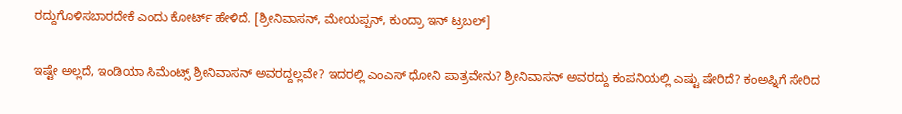ರದ್ದುಗೊಳಿಸಬಾರದೇಕೆ ಎಂದು ಕೋರ್ಟ್ ಹೇಳಿದೆ. [ಶ್ರೀನಿವಾಸನ್, ಮೇಯಪ್ಪನ್, ಕುಂದ್ರಾ ಇನ್ ಟ್ರಬಲ್]

ಇಷ್ಟೇ ಅಲ್ಲದೆ, ಇಂಡಿಯಾ ಸಿಮೆಂಟ್ಸ್ ಶ್ರೀನಿವಾಸನ್ ಅವರದ್ದಲ್ಲವೇ? ಇದರಲ್ಲಿ ಎಂಎಸ್ ಧೋನಿ ಪಾತ್ರವೇನು? ಶ್ರೀನಿವಾಸನ್ ಅವರದ್ದು ಕಂಪನಿಯಲ್ಲಿ ಎಷ್ಟು ಷೇರಿದೆ? ಕಂಅಪ್ನಿಗೆ ಸೇರಿದ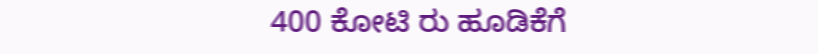400 ಕೋಟಿ ರು ಹೂಡಿಕೆಗೆ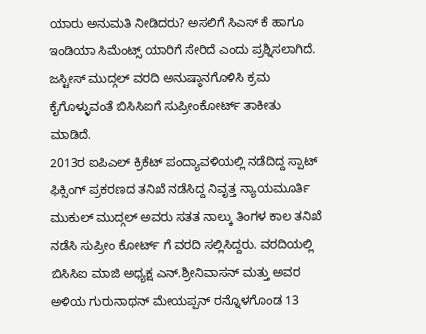ಯಾರು ಅನುಮತಿ ನೀಡಿದರು? ಅಸಲಿಗೆ ಸಿಎಸ್ ಕೆ ಹಾಗೂ ಇಂಡಿಯಾ ಸಿಮೆಂಟ್ಸ್ ಯಾರಿಗೆ ಸೇರಿದೆ ಎಂದು ಪ್ರಶ್ನಿಸಲಾಗಿದೆ. ಜಸ್ಟೀಸ್ ಮುದ್ಗಲ್ ವರದಿ ಅನುಷ್ಠಾನಗೊಳಿಸಿ ಕ್ರಮ ಕೈಗೊಳ್ಳುವಂತೆ ಬಿಸಿಸಿಐಗೆ ಸುಪ್ರೀಂಕೋರ್ಟ್ ತಾಕೀತು ಮಾಡಿದೆ.
2013ರ ಐಪಿಎಲ್ ಕ್ರಿಕೆಟ್ ಪಂದ್ಯಾವಳಿಯಲ್ಲಿ ನಡೆದಿದ್ದ ಸ್ಪಾಟ್ ಫಿಕ್ಸಿಂಗ್ ಪ್ರಕರಣದ ತನಿಖೆ ನಡೆಸಿದ್ದ ನಿವೃತ್ತ ನ್ಯಾಯಮೂರ್ತಿ ಮುಕುಲ್ ಮುದ್ಗಲ್ ಅವರು ಸತತ ನಾಲ್ಕು ತಿಂಗಳ ಕಾಲ ತನಿಖೆ ನಡೆಸಿ ಸುಪ್ರೀಂ ಕೋರ್ಟ್ ಗೆ ವರದಿ ಸಲ್ಲಿಸಿದ್ದರು. ವರದಿಯಲ್ಲಿ ಬಿಸಿಸಿಐ ಮಾಜಿ ಅಧ್ಯಕ್ಷ ಎನ್.ಶ್ರೀನಿವಾಸನ್ ಮತ್ತು ಅವರ ಅಳಿಯ ಗುರುನಾಥನ್ ಮೇಯಪ್ಪನ್ ರನ್ನೊಳಗೊಂಡ 13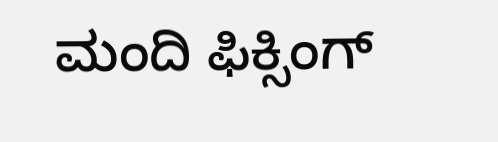ಮಂದಿ ಫಿಕ್ಸಿಂಗ್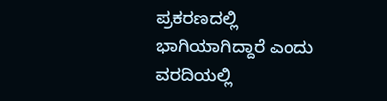ಪ್ರಕರಣದಲ್ಲಿ ಭಾಗಿಯಾಗಿದ್ದಾರೆ ಎಂದು ವರದಿಯಲ್ಲಿ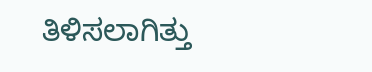ತಿಳಿಸಲಾಗಿತ್ತು